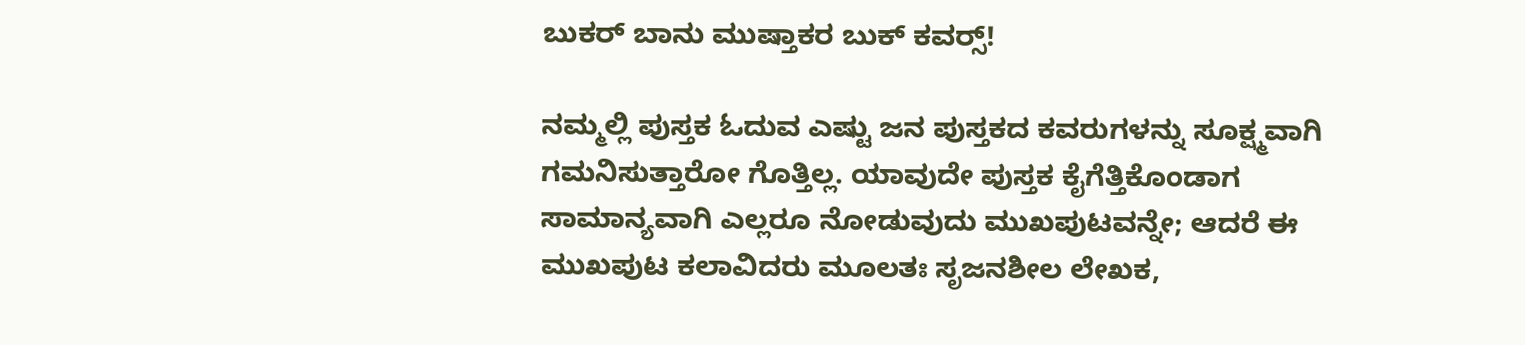ಬುಕರ್ ಬಾನು ಮುಷ್ತಾಕರ ಬುಕ್ ಕವರ್‍ಸ್!

ನಮ್ಮಲ್ಲಿ ಪುಸ್ತಕ ಓದುವ ಎಷ್ಟು ಜನ ಪುಸ್ತಕದ ಕವರುಗಳನ್ನು ಸೂಕ್ಷ್ಮವಾಗಿ ಗಮನಿಸುತ್ತಾರೋ ಗೊತ್ತಿಲ್ಲ. ಯಾವುದೇ ಪುಸ್ತಕ ಕೈಗೆತ್ತಿಕೊಂಡಾಗ ಸಾಮಾನ್ಯವಾಗಿ ಎಲ್ಲರೂ ನೋಡುವುದು ಮುಖಪುಟವನ್ನೇ; ಆದರೆ ಈ ಮುಖಪುಟ ಕಲಾವಿದರು ಮೂಲತಃ ಸೃಜನಶೀಲ ಲೇಖಕ,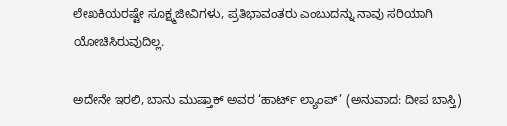ಲೇಖಕಿಯರಷ್ಟೇ ಸೂಕ್ಷ್ಮಜೀವಿಗಳು, ಪ್ರತಿಭಾವಂತರು ಎಂಬುದನ್ನು ನಾವು ಸರಿಯಾಗಿ ಯೋಚಿಸಿರುವುದಿಲ್ಲ.

ಅದೇನೇ ಇರಲಿ, ಬಾನು ಮುಷ್ತಾಕ್ ಅವರ ‘ಹಾರ್ಟ್ ಲ್ಯಾಂಪ್’ (ಅನುವಾದ: ದೀಪ ಬಾಸ್ತಿ)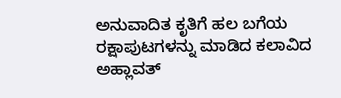ಅನುವಾದಿತ ಕೃತಿಗೆ ಹಲ ಬಗೆಯ ರಕ್ಷಾಪುಟಗಳನ್ನು ಮಾಡಿದ ಕಲಾವಿದ ಅಹ್ಲಾವತ್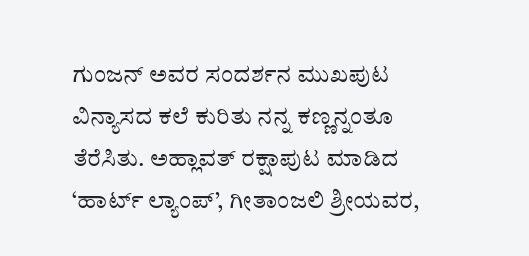ಗುಂಜನ್ ಅವರ ಸಂದರ್ಶನ ಮುಖಪುಟ ವಿನ್ಯಾಸದ ಕಲೆ ಕುರಿತು ನನ್ನ ಕಣ್ಣನ್ನಂತೂ ತೆರೆಸಿತು. ಅಹ್ಲಾವತ್ ರಕ್ಷಾಪುಟ ಮಾಡಿದ ‘ಹಾರ್ಟ್ ಲ್ಯಾಂಪ್’, ಗೀತಾಂಜಲಿ ಶ್ರೀಯವರ,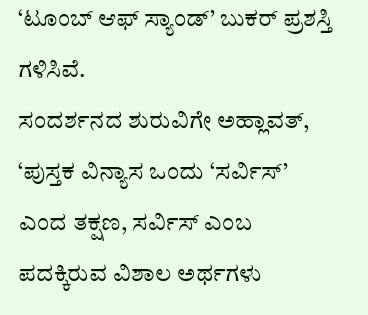‘ಟೂಂಬ್ ಆಫ್ ಸ್ಯಾಂಡ್’ ಬುಕರ್ ಪ್ರಶಸ್ತಿ ಗಳಿಸಿವೆ.
ಸಂದರ್ಶನದ ಶುರುವಿಗೇ ಅಹ್ಲಾವತ್, ‘ಪುಸ್ತಕ ವಿನ್ಯಾಸ ಒಂದು ‘ಸರ್ವಿಸ್’ ಎಂದ ತಕ್ಷಣ, ಸರ್ವಿಸ್ ಎಂಬ ಪದಕ್ಕಿರುವ ವಿಶಾಲ ಅರ್ಥಗಳು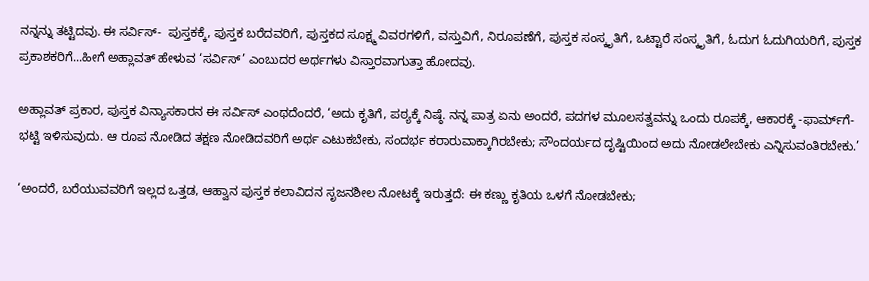ನನ್ನನ್ನು ತಟ್ಟಿದವು. ಈ ಸರ್ವಿಸ್-  ಪುಸ್ತಕಕ್ಕೆ, ಪುಸ್ತಕ ಬರೆದವರಿಗೆ, ಪುಸ್ತಕದ ಸೂಕ್ಷ್ಮ ವಿವರಗಳಿಗೆ, ವಸ್ತುವಿಗೆ, ನಿರೂಪಣೆಗೆ, ಪುಸ್ತಕ ಸಂಸ್ಕೃತಿಗೆ, ಒಟ್ಟಾರೆ ಸಂಸ್ಕೃತಿಗೆ, ಓದುಗ ಓದುಗಿಯರಿಗೆ, ಪುಸ್ತಕ ಪ್ರಕಾಶಕರಿಗೆ...ಹೀಗೆ ಅಹ್ಲಾವತ್ ಹೇಳುವ ‘ಸರ್ವಿಸ್’ ಎಂಬುದರ ಅರ್ಥಗಳು ವಿಸ್ತಾರವಾಗುತ್ತಾ ಹೋದವು.

ಅಹ್ಲಾವತ್ ಪ್ರಕಾರ, ಪುಸ್ತಕ ವಿನ್ಯಾಸಕಾರನ ಈ ಸರ್ವಿಸ್ ಎಂಥದೆಂದರೆ, ‘ಅದು ಕೃತಿಗೆ, ಪಠ್ಯಕ್ಕೆ ನಿಷ್ಠೆ. ನನ್ನ ಪಾತ್ರ ಏನು ಅಂದರೆ, ಪದಗಳ ಮೂಲಸತ್ವವನ್ನು ಒಂದು ರೂಪಕ್ಕೆ, ಆಕಾರಕ್ಕೆ -ಫಾರ್ಮ್‌ಗೆ- ಭಟ್ಟಿ ಇಳಿಸುವುದು. ಆ ರೂಪ ನೋಡಿದ ತಕ್ಷಣ ನೋಡಿದವರಿಗೆ ಅರ್ಥ ಎಟುಕಬೇಕು, ಸಂದರ್ಭ ಕರಾರುವಾಕ್ಕಾಗಿರಬೇಕು; ಸೌಂದರ್ಯದ ದೃಷ್ಟಿಯಿಂದ ಅದು ನೋಡಲೇಬೇಕು ಎನ್ನಿಸುವಂತಿರಬೇಕು.’

‘ಅಂದರೆ, ಬರೆಯುವವರಿಗೆ ಇಲ್ಲದ ಒತ್ತಡ, ಆಹ್ವಾನ ಪುಸ್ತಕ ಕಲಾವಿದನ ಸೃಜನಶೀಲ ನೋಟಕ್ಕೆ ಇರುತ್ತದೆ: ಈ ಕಣ್ಣು ಕೃತಿಯ ಒಳಗೆ ನೋಡಬೇಕು;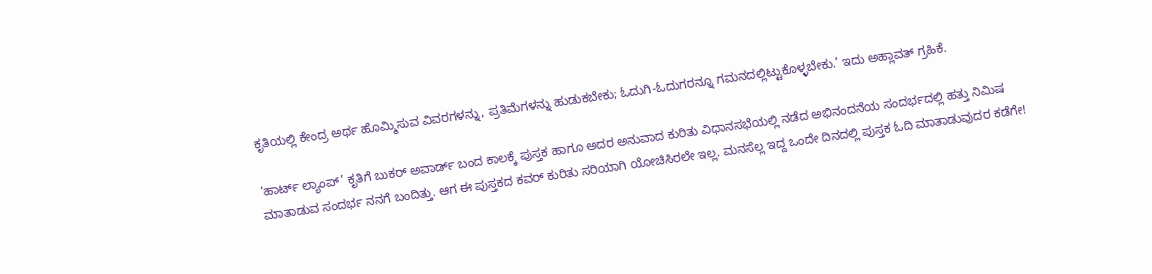ಕೃತಿಯಲ್ಲಿ ಕೇಂದ್ರ ಅರ್ಥ ಹೊಮ್ಮಿಸುವ ವಿವರಗಳನ್ನು, ಪ್ರತಿಮೆಗಳನ್ನು ಹುಡುಕಬೇಕು; ಓದುಗಿ-ಓದುಗರನ್ನೂ ಗಮನದಲ್ಲಿಟ್ಟುಕೊಳ್ಳಬೇಕು.’ ಇದು ಅಹ್ಲಾವತ್ ಗ್ರಹಿಕೆ.

‘ಹಾರ್ಟ್ ಲ್ಯಾಂಪ್’ ಕೃತಿಗೆ ಬುಕರ್ ಅವಾರ್ಡ್ ಬಂದ ಕಾಲಕ್ಕೆ ಪುಸ್ತಕ ಹಾಗೂ ಅದರ ಅನುವಾದ ಕುರಿತು ವಿಧಾನಸಭೆಯಲ್ಲಿ ನಡೆದ ಅಭಿನಂದನೆಯ ಸಂದರ್ಭದಲ್ಲಿ ಹತ್ತು ನಿಮಿಷ ಮಾತಾಡುವ ಸಂದರ್ಭ ನನಗೆ ಬಂದಿತ್ತು. ಆಗ ಈ ಪುಸ್ತಕದ ಕವರ್ ಕುರಿತು ಸರಿಯಾಗಿ ಯೋಚಿಸಿರಲೇ ಇಲ್ಲ. ಮನಸೆಲ್ಲ ಇದ್ದ ಒಂದೇ ದಿನದಲ್ಲಿ ಪುಸ್ತಕ ಓದಿ ಮಾತಾಡುವುದರ ಕಡೆಗೇ!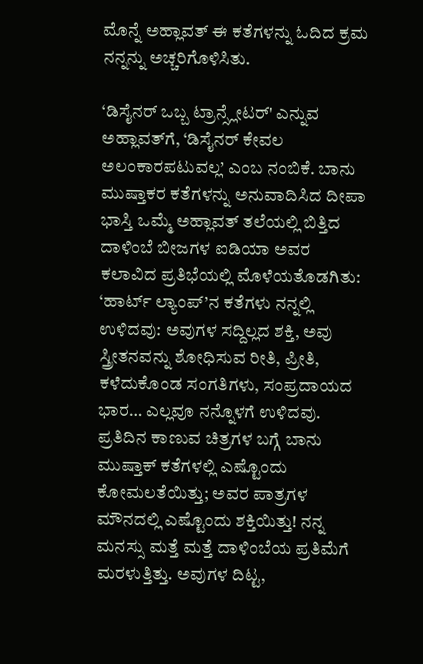ಮೊನ್ನೆ ಅಹ್ಲಾವತ್ ಈ ಕತೆಗಳನ್ನು ಓದಿದ ಕ್ರಮ ನನ್ನನ್ನು ಅಚ್ಚರಿಗೊಳಿಸಿತು.

‘ಡಿಸೈನರ್ ಒಬ್ಬ ಟ್ರಾನ್ಸ್ಲೇಟರ್' ಎನ್ನುವ ಅಹ್ಲಾವತ್‌ಗೆ, ‘ಡಿಸೈನರ್ ಕೇವಲ ಅಲಂಕಾರಪಟುವಲ್ಲ’ ಎಂಬ ನಂಬಿಕೆ. ಬಾನು ಮುಷ್ತಾಕರ ಕತೆಗಳನ್ನು ಅನುವಾದಿಸಿದ ದೀಪಾ ಭಾಸ್ತಿ ಒಮ್ಮೆ ಅಹ್ಲಾವತ್ ತಲೆಯಲ್ಲಿ ಬಿತ್ತಿದ ದಾಳಿಂಬೆ ಬೀಜಗಳ ಐಡಿಯಾ ಅವರ ಕಲಾವಿದ ಪ್ರತಿಭೆಯಲ್ಲಿ ಮೊಳೆಯತೊಡಗಿತು: ‘ಹಾರ್ಟ್ ಲ್ಯಾಂಪ್’ನ ಕತೆಗಳು ನನ್ನಲ್ಲಿ ಉಳಿದವು: ಅವುಗಳ ಸದ್ದಿಲ್ಲದ ಶಕ್ತಿ, ಅವು ಸ್ತ್ರೀತನವನ್ನು ಶೋಧಿಸುವ ರೀತಿ, ಪ್ರೀತಿ, ಕಳೆದುಕೊಂಡ ಸಂಗತಿಗಳು, ಸಂಪ್ರದಾಯದ ಭಾರ… ಎಲ್ಲವೂ ನನ್ನೊಳಗೆ ಉಳಿದವು. ಪ್ರತಿದಿನ ಕಾಣುವ ಚಿತ್ರಗಳ ಬಗ್ಗೆ ಬಾನು ಮುಷ್ತಾಕ್ ಕತೆಗಳಲ್ಲಿ ಎಷ್ಟೊಂದು ಕೋಮಲತೆಯಿತ್ತು; ಅವರ ಪಾತ್ರಗಳ ಮೌನದಲ್ಲಿ ಎಷ್ಟೊಂದು ಶಕ್ತಿಯಿತ್ತು! ನನ್ನ ಮನಸ್ಸು ಮತ್ತೆ ಮತ್ತೆ ದಾಳಿಂಬೆಯ ಪ್ರತಿಮೆಗೆ ಮರಳುತ್ತಿತ್ತು. ಅವುಗಳ ದಿಟ್ಟ,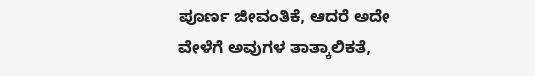ಪೂರ್ಣ ಜೀವಂತಿಕೆ, ಆದರೆ ಅದೇ ವೇಳೆಗೆ ಅವುಗಳ ತಾತ್ಕಾಲಿಕತೆ,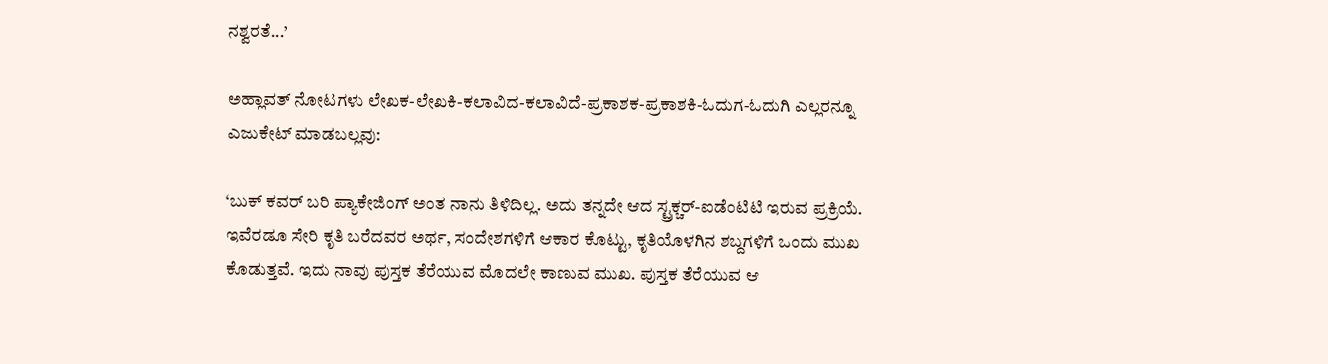ನಶ್ವರತೆ...’

ಅಹ್ಲಾವತ್ ನೋಟಗಳು ಲೇಖಕ-ಲೇಖಕಿ-ಕಲಾವಿದ-ಕಲಾವಿದೆ-ಪ್ರಕಾಶಕ-ಪ್ರಕಾಶಕಿ-ಓದುಗ-ಓದುಗಿ ಎಲ್ಲರನ್ನೂ ಎಜುಕೇಟ್ ಮಾಡಬಲ್ಲವು:

‘ಬುಕ್ ಕವರ್ ಬರಿ ಪ್ಯಾಕೇಜಿಂಗ್ ಅಂತ ನಾನು ತಿಳಿದಿಲ್ಲ. ಅದು ತನ್ನದೇ ಆದ ಸ್ಟ್ರಕ್ಚರ್-ಐಡೆಂಟಿಟಿ ಇರುವ ಪ್ರಕ್ರಿಯೆ. ಇವೆರಡೂ ಸೇರಿ ಕೃತಿ ಬರೆದವರ ಅರ್ಥ, ಸಂದೇಶಗಳಿಗೆ ಆಕಾರ ಕೊಟ್ಟು, ಕೃತಿಯೊಳಗಿನ ಶಬ್ದಗಳಿಗೆ ಒಂದು ಮುಖ ಕೊಡುತ್ತವೆ. ಇದು ನಾವು ಪುಸ್ತಕ ತೆರೆಯುವ ಮೊದಲೇ ಕಾಣುವ ಮುಖ. ಪುಸ್ತಕ ತೆರೆಯುವ ಆ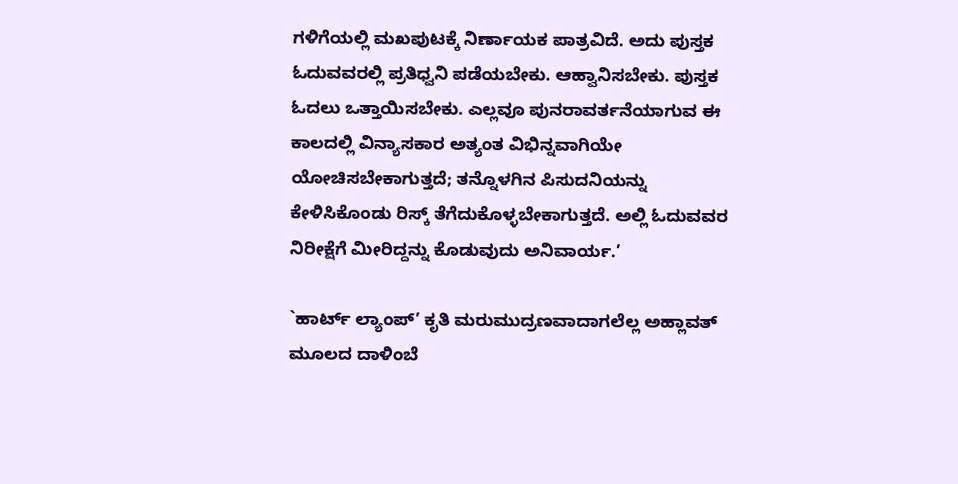ಗಳಿಗೆಯಲ್ಲಿ ಮಖಪುಟಕ್ಕೆ ನಿರ್ಣಾಯಕ ಪಾತ್ರವಿದೆ. ಅದು ಪುಸ್ತಕ ಓದುವವರಲ್ಲಿ ಪ್ರತಿಧ್ವನಿ ಪಡೆಯಬೇಕು. ಆಹ್ವಾನಿಸಬೇಕು. ಪುಸ್ತಕ ಓದಲು ಒತ್ತಾಯಿಸಬೇಕು. ಎಲ್ಲವೂ ಪುನರಾವರ್ತನೆಯಾಗುವ ಈ ಕಾಲದಲ್ಲಿ ವಿನ್ಯಾಸಕಾರ ಅತ್ಯಂತ ವಿಭಿನ್ನವಾಗಿಯೇ ಯೋಚಿಸಬೇಕಾಗುತ್ತದೆ; ತನ್ನೊಳಗಿನ ಪಿಸುದನಿಯನ್ನು ಕೇಳಿಸಿಕೊಂಡು ರಿಸ್ಕ್ ತೆಗೆದುಕೊಳ್ಳಬೇಕಾಗುತ್ತದೆ. ಅಲ್ಲಿ ಓದುವವರ ನಿರೀಕ್ಷೆಗೆ ಮೀರಿದ್ದನ್ನು ಕೊಡುವುದು ಅನಿವಾರ್ಯ.’

`ಹಾರ್ಟ್ ಲ್ಯಾಂಪ್’ ಕೃತಿ ಮರುಮುದ್ರಣವಾದಾಗಲೆಲ್ಲ ಅಹ್ಲಾವತ್ ಮೂಲದ ದಾಳಿಂಬೆ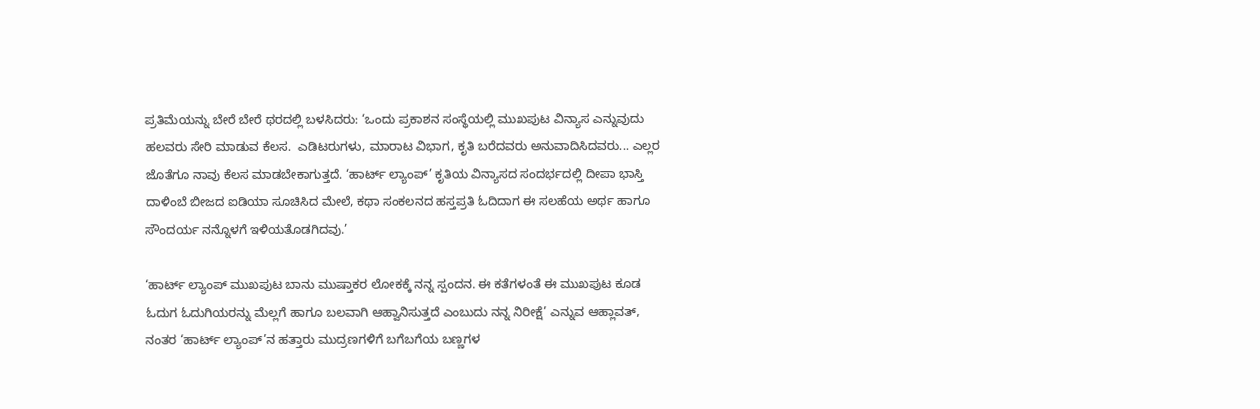ಪ್ರತಿಮೆಯನ್ನು ಬೇರೆ ಬೇರೆ ಥರದಲ್ಲಿ ಬಳಸಿದರು: ‘ಒಂದು ಪ್ರಕಾಶನ ಸಂಸ್ಥೆಯಲ್ಲಿ ಮುಖಪುಟ ವಿನ್ಯಾಸ ಎನ್ನುವುದು ಹಲವರು ಸೇರಿ ಮಾಡುವ ಕೆಲಸ.  ಎಡಿಟರುಗಳು, ಮಾರಾಟ ವಿಭಾಗ, ಕೃತಿ ಬರೆದವರು ಅನುವಾದಿಸಿದವರು... ಎಲ್ಲರ ಜೊತೆಗೂ ನಾವು ಕೆಲಸ ಮಾಡಬೇಕಾಗುತ್ತದೆ. ‘ಹಾರ್ಟ್ ಲ್ಯಾಂಪ್’ ಕೃತಿಯ ವಿನ್ಯಾಸದ ಸಂದರ್ಭದಲ್ಲಿ ದೀಪಾ ಭಾಸ್ತಿ ದಾಳಿಂಬೆ ಬೀಜದ ಐಡಿಯಾ ಸೂಚಿಸಿದ ಮೇಲೆ, ಕಥಾ ಸಂಕಲನದ ಹಸ್ತಪ್ರತಿ ಓದಿದಾಗ ಈ ಸಲಹೆಯ ಅರ್ಥ ಹಾಗೂ ಸೌಂದರ್ಯ ನನ್ನೊಳಗೆ ಇಳಿಯತೊಡಗಿದವು.’

‘ಹಾರ್ಟ್ ಲ್ಯಾಂಪ್ ಮುಖಪುಟ ಬಾನು ಮುಷ್ತಾಕರ ಲೋಕಕ್ಕೆ ನನ್ನ ಸ್ಪಂದನ. ಈ ಕತೆಗಳಂತೆ ಈ ಮುಖಪುಟ ಕೂಡ ಓದುಗ ಓದುಗಿಯರನ್ನು ಮೆಲ್ಲಗೆ ಹಾಗೂ ಬಲವಾಗಿ ಆಹ್ವಾನಿಸುತ್ತದೆ ಎಂಬುದು ನನ್ನ ನಿರೀಕ್ಷೆ’ ಎನ್ನುವ ಆಹ್ಲಾವತ್, ನಂತರ ‘ಹಾರ್ಟ್ ಲ್ಯಾಂಪ್’ನ ಹತ್ತಾರು ಮುದ್ರಣಗಳಿಗೆ ಬಗೆಬಗೆಯ ಬಣ್ಣಗಳ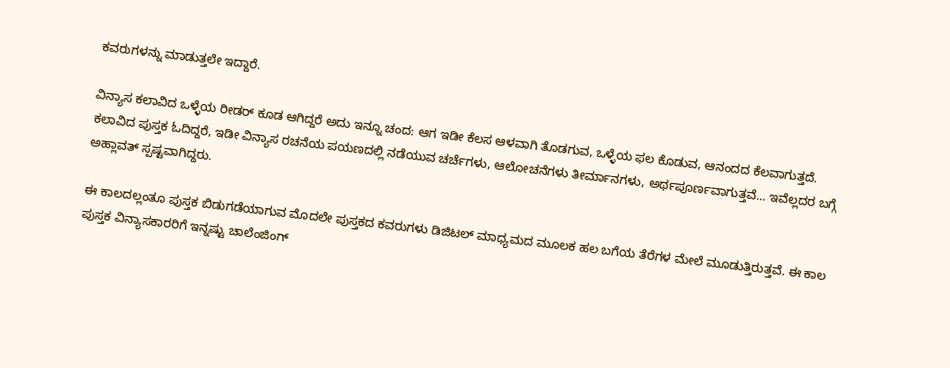ಕವರುಗಳನ್ನು ಮಾಡುತ್ತಲೇ ಇದ್ದಾರೆ.

ವಿನ್ಯಾಸ ಕಲಾವಿದ ಒಳ್ಳೆಯ ರೀಡರ್ ಕೂಡ ಆಗಿದ್ದರೆ ಅದು ಇನ್ನೂ ಚಂದ: ಆಗ ಇಡೀ ಕೆಲಸ ಆಳವಾಗಿ ತೊಡಗುವ, ಒಳ್ಳೆಯ ಫಲ ಕೊಡುವ, ಆನಂದದ ಕೆಲವಾಗುತ್ತದೆ. ಕಲಾವಿದ ಪುಸ್ತಕ ಓದಿದ್ದರೆ, ಇಡೀ ವಿನ್ಯಾಸ ರಚನೆಯ ಪಯಣದಲ್ಲಿ ನಡೆಯುವ ಚರ್ಚೆಗಳು, ಆಲೋಚನೆಗಳು ತೀರ್ಮಾನಗಳು, ಅರ್ಥಪೂರ್ಣವಾಗುತ್ತವೆ... ಇವೆಲ್ಲದರ ಬಗ್ಗೆ ಅಹ್ಲಾವತ್ ಸ್ಪಷ್ಟವಾಗಿದ್ದರು.

ಈ ಕಾಲದಲ್ಲಂತೂ ಪುಸ್ತಕ ಬಿಡುಗಡೆಯಾಗುವ ಮೊದಲೇ ಪುಸ್ತಕದ ಕವರುಗಳು ಡಿಜಿಟಲ್ ಮಾಧ್ಯಮದ ಮೂಲಕ ಹಲ ಬಗೆಯ ತೆರೆಗಳ ಮೇಲೆ ಮೂಡುತ್ತಿರುತ್ತವೆ. ಈ ಕಾಲ ಪುಸ್ತಕ ವಿನ್ಯಾಸಕಾರರಿಗೆ ಇನ್ನಷ್ಟು ಚಾಲೆಂಜಿಂಗ್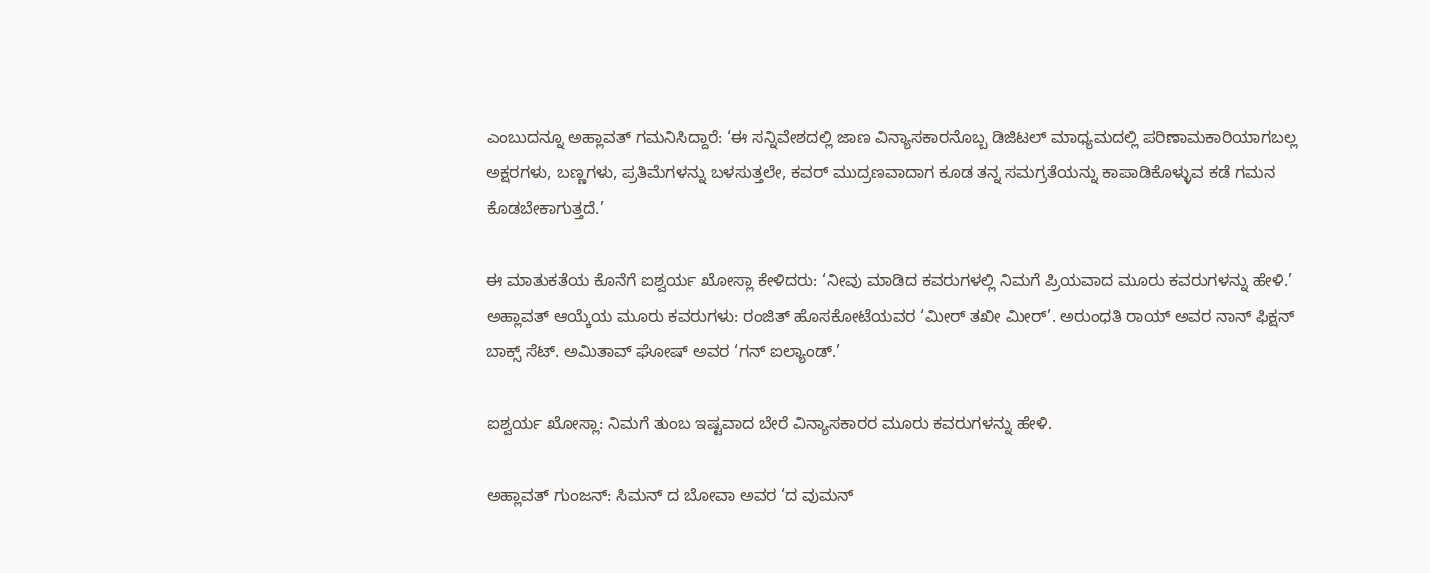ಎಂಬುದನ್ನೂ ಅಹ್ಲಾವತ್ ಗಮನಿಸಿದ್ದಾರೆ: ‘ಈ ಸನ್ನಿವೇಶದಲ್ಲಿ ಜಾಣ ವಿನ್ಯಾಸಕಾರನೊಬ್ಬ ಡಿಜಿಟಲ್ ಮಾಧ್ಯಮದಲ್ಲಿ ಪರಿಣಾಮಕಾರಿಯಾಗಬಲ್ಲ ಅಕ್ಷರಗಳು, ಬಣ್ಣಗಳು, ಪ್ರತಿಮೆಗಳನ್ನು ಬಳಸುತ್ತಲೇ, ಕವರ್ ಮುದ್ರಣವಾದಾಗ ಕೂಡ ತನ್ನ ಸಮಗ್ರತೆಯನ್ನು ಕಾಪಾಡಿಕೊಳ್ಳುವ ಕಡೆ ಗಮನ ಕೊಡಬೇಕಾಗುತ್ತದೆ.’

ಈ ಮಾತುಕತೆಯ ಕೊನೆಗೆ ಐಶ್ವರ್ಯ ಖೋಸ್ಲಾ ಕೇಳಿದರು: ‘ನೀವು ಮಾಡಿದ ಕವರುಗಳಲ್ಲಿ ನಿಮಗೆ ಪ್ರಿಯವಾದ ಮೂರು ಕವರುಗಳನ್ನು ಹೇಳಿ.’
ಅಹ್ಲಾವತ್ ಆಯ್ಕೆಯ ಮೂರು ಕವರುಗಳು: ರಂಜಿತ್ ಹೊಸಕೋಟೆಯವರ ‘ಮೀರ್ ತಖೀ ಮೀರ್‍’. ಅರುಂಧತಿ ರಾಯ್ ಅವರ ನಾನ್ ಫಿಕ್ಷನ್ ಬಾಕ್ಸ್ ಸೆಟ್. ಅಮಿತಾವ್ ಘೋಷ್ ಅವರ ‘ಗನ್ ಐಲ್ಯಾಂಡ್.’

ಐಶ್ವರ್ಯ ಖೋಸ್ಲಾ: ನಿಮಗೆ ತುಂಬ ಇಷ್ಟವಾದ ಬೇರೆ ವಿನ್ಯಾಸಕಾರರ ಮೂರು ಕವರುಗಳನ್ನು ಹೇಳಿ.

ಅಹ್ಲಾವತ್ ಗುಂಜನ್: ಸಿಮನ್ ದ ಬೋವಾ ಅವರ ‘ದ ವುಮನ್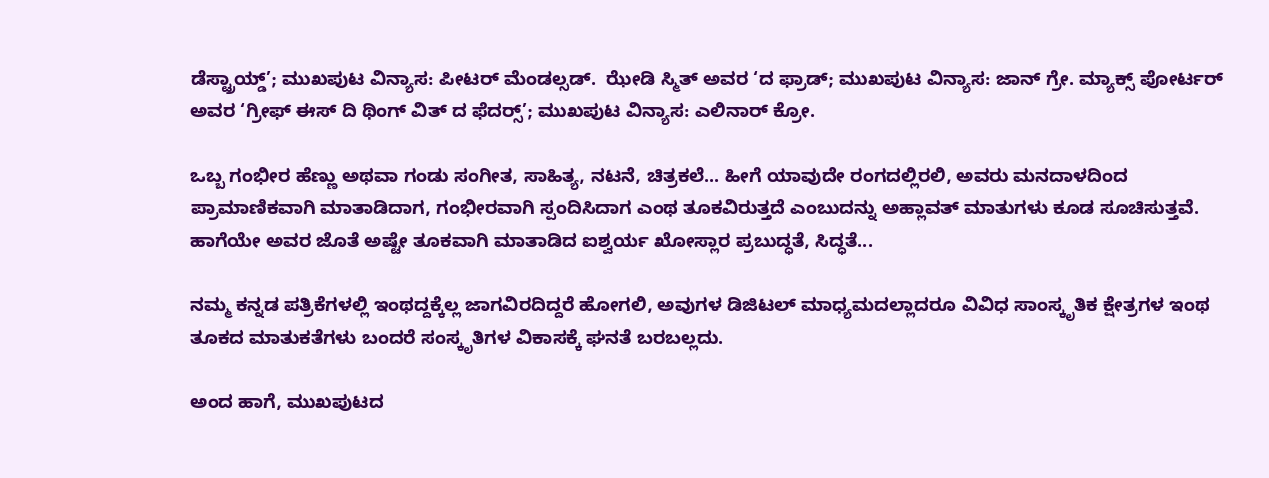ಡೆಸ್ಟ್ರಾಯ್ಡ್’; ಮುಖಪುಟ ವಿನ್ಯಾಸ: ಪೀಟರ್ ಮೆಂಡಲ್ಸಡ್.  ಝೇಡಿ ಸ್ಮಿತ್ ಅವರ ‘ದ ಫ್ರಾಡ್; ಮುಖಪುಟ ವಿನ್ಯಾಸ: ಜಾನ್ ಗ್ರೇ. ಮ್ಯಾಕ್ಸ್ ಪೋರ್ಟರ್ ಅವರ ‘ಗ್ರೀಫ್ ಈಸ್ ದಿ ಥಿಂಗ್ ವಿತ್ ದ ಫೆದರ್‍ಸ್’; ಮುಖಪುಟ ವಿನ್ಯಾಸ: ಎಲಿನಾರ್ ಕ್ರೋ.

ಒಬ್ಬ ಗಂಭೀರ ಹೆಣ್ಣು ಅಥವಾ ಗಂಡು ಸಂಗೀತ, ಸಾಹಿತ್ಯ, ನಟನೆ, ಚಿತ್ರಕಲೆ... ಹೀಗೆ ಯಾವುದೇ ರಂಗದಲ್ಲಿರಲಿ, ಅವರು ಮನದಾಳದಿಂದ ಪ್ರಾಮಾಣಿಕವಾಗಿ ಮಾತಾಡಿದಾಗ, ಗಂಭೀರವಾಗಿ ಸ್ಪಂದಿಸಿದಾಗ ಎಂಥ ತೂಕವಿರುತ್ತದೆ ಎಂಬುದನ್ನು ಅಹ್ಲಾವತ್ ಮಾತುಗಳು ಕೂಡ ಸೂಚಿಸುತ್ತವೆ. ಹಾಗೆಯೇ ಅವರ ಜೊತೆ ಅಷ್ಟೇ ತೂಕವಾಗಿ ಮಾತಾಡಿದ ಐಶ್ವರ್ಯ ಖೋಸ್ಲಾರ ಪ್ರಬುದ್ಧತೆ, ಸಿದ್ಧತೆ...

ನಮ್ಮ ಕನ್ನಡ ಪತ್ರಿಕೆಗಳಲ್ಲಿ ಇಂಥದ್ದಕ್ಕೆಲ್ಲ ಜಾಗವಿರದಿದ್ದರೆ ಹೋಗಲಿ, ಅವುಗಳ ಡಿಜಿಟಲ್ ಮಾಧ್ಯಮದಲ್ಲಾದರೂ ವಿವಿಧ ಸಾಂಸ್ಕೃತಿಕ ಕ್ಷೇತ್ರಗಳ ಇಂಥ ತೂಕದ ಮಾತುಕತೆಗಳು ಬಂದರೆ ಸಂಸ್ಕೃತಿಗಳ ವಿಕಾಸಕ್ಕೆ ಘನತೆ ಬರಬಲ್ಲದು.

ಅಂದ ಹಾಗೆ, ಮುಖಪುಟದ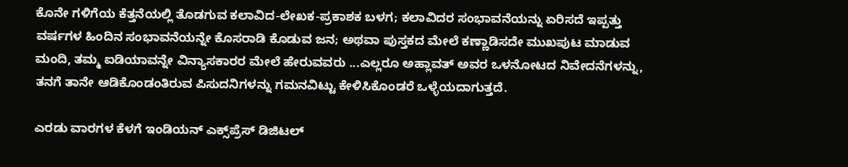ಕೊನೇ ಗಳಿಗೆಯ ಕೆತ್ತನೆಯಲ್ಲಿ ತೊಡಗುವ ಕಲಾವಿದ-ಲೇಖಕ-ಪ್ರಕಾಶಕ ಬಳಗ; ಕಲಾವಿದರ ಸಂಭಾವನೆಯನ್ನು ಏರಿಸದೆ ಇಪ್ಪತ್ತು ವರ್ಷಗಳ ಹಿಂದಿನ ಸಂಭಾವನೆಯನ್ನೇ ಕೊಸರಾಡಿ ಕೊಡುವ ಜನ; ಅಥವಾ ಪುಸ್ತಕದ ಮೇಲೆ ಕಣ್ಣಾಡಿಸದೇ ಮುಖಪುಟ ಮಾಡುವ ಮಂದಿ, ತಮ್ಮ ಐಡಿಯಾವನ್ನೇ ವಿನ್ಯಾಸಕಾರರ ಮೇಲೆ ಹೇರುವವರು ...ಎಲ್ಲರೂ ಅಹ್ಲಾವತ್ ಅವರ ಒಳನೋಟದ ನಿವೇದನೆಗಳನ್ನು, ತನಗೆ ತಾನೇ ಆಡಿಕೊಂಡಂತಿರುವ ಪಿಸುದನಿಗಳನ್ನು ಗಮನವಿಟ್ಟು ಕೇಳಿಸಿಕೊಂಡರೆ ಒಳ್ಳೆಯದಾಗುತ್ತದೆ.

ಎರಡು ವಾರಗಳ ಕೆಳಗೆ ಇಂಡಿಯನ್ ಎಕ್ಸ್‌ಪ್ರೆಸ್ ಡಿಜಿಟಲ್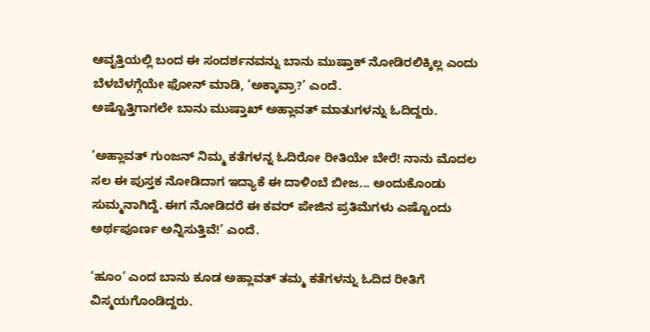ಆವೃತ್ತಿಯಲ್ಲಿ ಬಂದ ಈ ಸಂದರ್ಶನವನ್ನು ಬಾನು ಮುಷ್ತಾಕ್ ನೋಡಿರಲಿಕ್ಕಿಲ್ಲ ಎಂದು ಬೆಳಬೆಳಗ್ಗೆಯೇ ಫೋನ್ ಮಾಡಿ, ‘ಅಕ್ಕಾವ್ರಾ?’ ಎಂದೆ.
ಅಷ್ಟೊತ್ತಿಗಾಗಲೇ ಬಾನು ಮುಷ್ತಾಖ್ ಅಹ್ಲಾವತ್ ಮಾತುಗಳನ್ನು ಓದಿದ್ದರು.

‘ಅಹ್ಲಾವತ್ ಗುಂಜನ್ ನಿಮ್ಮ ಕತೆಗಳನ್ನ ಓದಿರೋ ರೀತಿಯೇ ಬೇರೆ! ನಾನು ಮೊದಲ ಸಲ ಈ ಪುಸ್ತಕ ನೋಡಿದಾಗ ಇದ್ಯಾಕೆ ಈ ದಾಳಿಂಬೆ ಬೀಜ... ಅಂದುಕೊಂಡು ಸುಮ್ಮನಾಗಿದ್ದೆ. ಈಗ ನೋಡಿದರೆ ಈ ಕವರ್ ಪೇಜಿನ ಪ್ರತಿಮೆಗಳು ಎಷ್ಟೊಂದು ಅರ್ಥಪೂರ್ಣ ಅನ್ನಿಸುತ್ತಿವೆ!’ ಎಂದೆ.

‘ಹೂಂ’ ಎಂದ ಬಾನು ಕೂಡ ಅಹ್ಲಾವತ್ ತಮ್ಮ ಕತೆಗಳನ್ನು ಓದಿದ ರೀತಿಗೆ ವಿಸ್ಮಯಗೊಂಡಿದ್ದರು.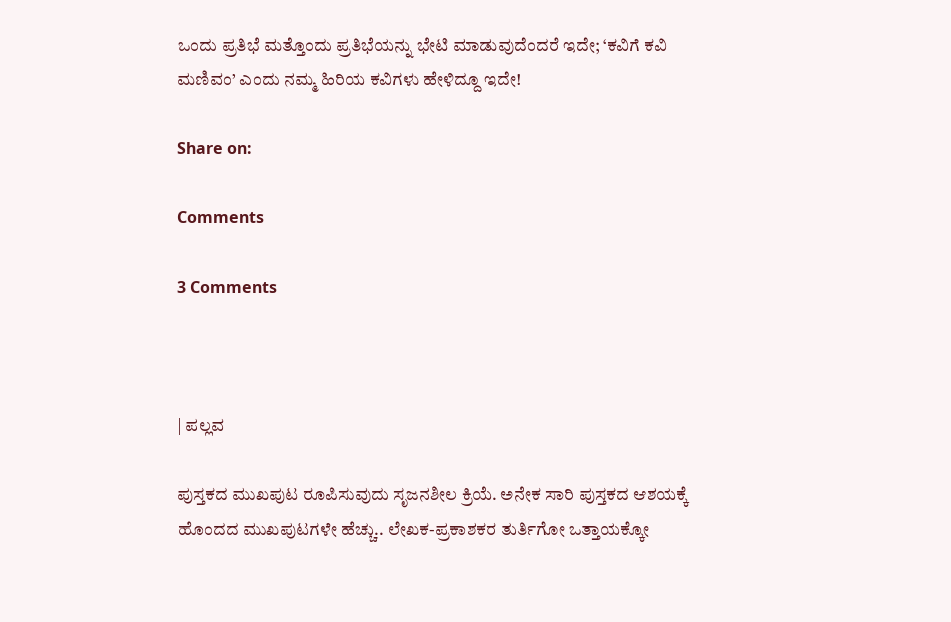ಒಂದು ಪ್ರತಿಭೆ ಮತ್ತೊಂದು ಪ್ರತಿಭೆಯನ್ನು ಭೇಟಿ ಮಾಡುವುದೆಂದರೆ ಇದೇ; ‘ಕವಿಗೆ ಕವಿ ಮಣಿವಂ’ ಎಂದು ನಮ್ಮ ಹಿರಿಯ ಕವಿಗಳು ಹೇಳಿದ್ದೂ ಇದೇ!

Share on:

Comments

3 Comments



| ಪಲ್ಲವ

ಪುಸ್ತಕದ ಮುಖಪುಟ ರೂಪಿಸುವುದು ಸೃಜನಶೀಲ ಕ್ರಿಯೆ. ಅನೇಕ ಸಾರಿ ಪುಸ್ತಕದ ಆಶಯಕ್ಕೆ ಹೊಂದದ ಮುಖಪುಟಗಳೇ ಹೆಚ್ಚು.. ಲೇಖಕ-ಪ್ರಕಾಶಕರ ತುರ್ತಿಗೋ ಒತ್ತಾಯಕ್ಕೋ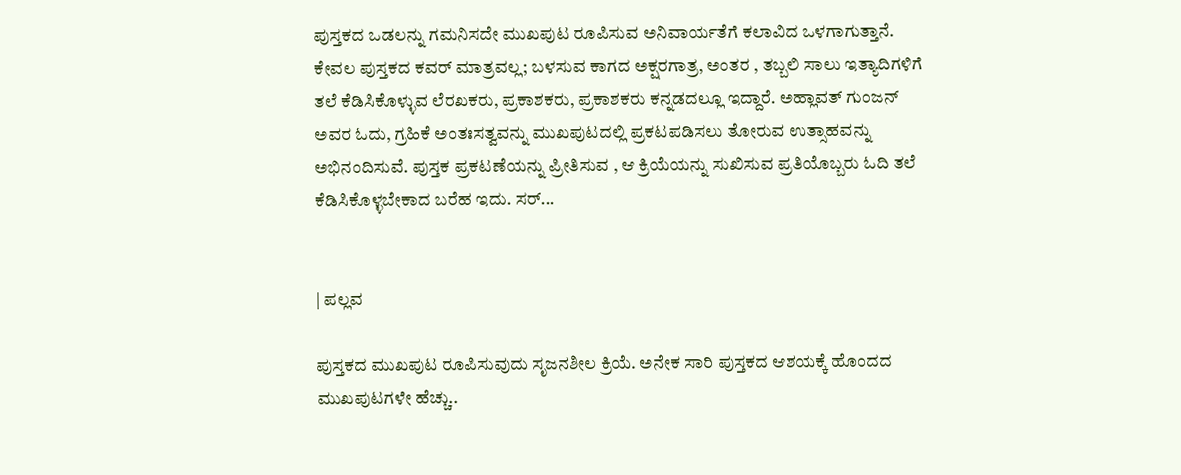ಪುಸ್ತಕದ ಒಡಲನ್ನು ಗಮನಿಸದೇ ಮುಖಪುಟ ರೂಪಿಸುವ ಅನಿವಾರ್ಯತೆಗೆ ಕಲಾವಿದ ಒಳಗಾಗುತ್ತಾನೆ. ಕೇವಲ ಪುಸ್ತಕದ ಕವರ್ ಮಾತ್ರವಲ್ಲ; ಬಳಸುವ ಕಾಗದ ಅಕ್ಷರಗಾತ್ರ, ಅಂತರ , ತಬ್ಬಲಿ ಸಾಲು ಇತ್ಯಾದಿಗಳಿಗೆ ತಲೆ ಕೆಡಿಸಿಕೊಳ್ಳುವ ಲೆರಖಕರು, ಪ್ರಕಾಶಕರು, ಪ್ರಕಾಶಕರು ಕನ್ನಡದಲ್ಲೂ ಇದ್ದಾರೆ. ಅಹ್ಲಾವತ್ ಗುಂಜನ್ ಅವರ ಓದು, ಗ್ರಹಿಕೆ ಅಂತಃಸತ್ವವನ್ನು ಮುಖಪುಟದಲ್ಲಿ ಪ್ರಕಟಪಡಿಸಲು ತೋರುವ ಉತ್ಸಾಹವನ್ನು ಅಭಿನಂದಿಸುವೆ. ಪುಸ್ತಕ ಪ್ರಕಟಣೆಯನ್ನು ಪ್ರೀತಿಸುವ , ಆ ಕ್ರಿಯೆಯನ್ನು ಸುಖಿಸುವ ಪ್ರತಿಯೊಬ್ಬರು ಓದಿ ತಲೆ ಕೆಡಿಸಿಕೊಳ್ಳಬೇಕಾದ ಬರೆಹ ಇದು. ಸರ್...


| ಪಲ್ಲವ

ಪುಸ್ತಕದ ಮುಖಪುಟ ರೂಪಿಸುವುದು ಸೃಜನಶೀಲ ಕ್ರಿಯೆ. ಅನೇಕ ಸಾರಿ ಪುಸ್ತಕದ ಆಶಯಕ್ಕೆ ಹೊಂದದ ಮುಖಪುಟಗಳೇ ಹೆಚ್ಚು..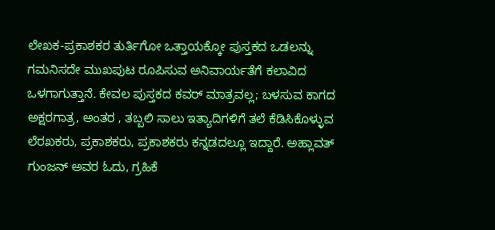ಲೇಖಕ-ಪ್ರಕಾಶಕರ ತುರ್ತಿಗೋ ಒತ್ತಾಯಕ್ಕೋ ಪುಸ್ತಕದ ಒಡಲನ್ನು ಗಮನಿಸದೇ ಮುಖಪುಟ ರೂಪಿಸುವ ಅನಿವಾರ್ಯತೆಗೆ ಕಲಾವಿದ ಒಳಗಾಗುತ್ತಾನೆ. ಕೇವಲ ಪುಸ್ತಕದ ಕವರ್ ಮಾತ್ರವಲ್ಲ; ಬಳಸುವ ಕಾಗದ ಅಕ್ಷರಗಾತ್ರ, ಅಂತರ , ತಬ್ಬಲಿ ಸಾಲು ಇತ್ಯಾದಿಗಳಿಗೆ ತಲೆ ಕೆಡಿಸಿಕೊಳ್ಳುವ ಲೆರಖಕರು, ಪ್ರಕಾಶಕರು, ಪ್ರಕಾಶಕರು ಕನ್ನಡದಲ್ಲೂ ಇದ್ದಾರೆ. ಅಹ್ಲಾವತ್ ಗುಂಜನ್ ಅವರ ಓದು, ಗ್ರಹಿಕೆ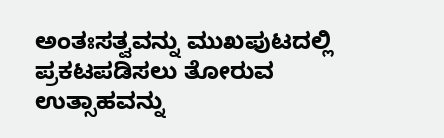ಅಂತಃಸತ್ವವನ್ನು ಮುಖಪುಟದಲ್ಲಿ ಪ್ರಕಟಪಡಿಸಲು ತೋರುವ ಉತ್ಸಾಹವನ್ನು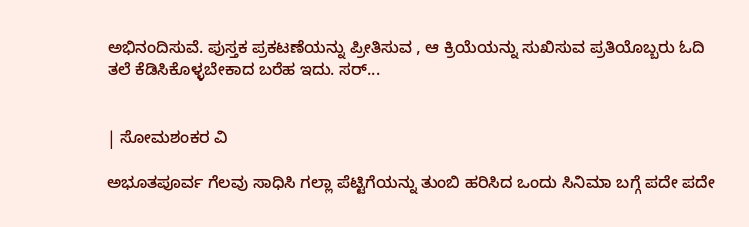ಅಭಿನಂದಿಸುವೆ. ಪುಸ್ತಕ ಪ್ರಕಟಣೆಯನ್ನು ಪ್ರೀತಿಸುವ , ಆ ಕ್ರಿಯೆಯನ್ನು ಸುಖಿಸುವ ಪ್ರತಿಯೊಬ್ಬರು ಓದಿ ತಲೆ ಕೆಡಿಸಿಕೊಳ್ಳಬೇಕಾದ ಬರೆಹ ಇದು. ಸರ್...


| ಸೋಮಶಂಕರ ವಿ

ಅಭೂತಪೂರ್ವ ಗೆಲವು ಸಾಧಿಸಿ ಗಲ್ಲಾ ಪೆಟ್ಟಿಗೆಯನ್ನು ತುಂಬಿ ಹರಿಸಿದ ಒಂದು ಸಿನಿಮಾ ಬಗ್ಗೆ ಪದೇ ಪದೇ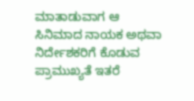ಮಾತಾಡುವಾಗ ಆ ಸಿನಿಮಾದ ನಾಯಕ ಅಥವಾ ನಿರ್ದೇಶಕರಿಗೆ ಕೊಡುವ ಪ್ರಾಮುಖ್ಯತೆ ಇತರೆ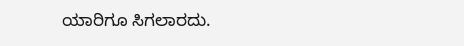ಯಾರಿಗೂ ಸಿಗಲಾರದು.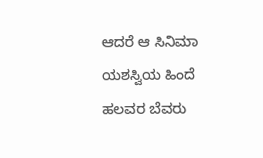ಆದರೆ ಆ ಸಿನಿಮಾ ಯಶಸ್ವಿಯ ಹಿಂದೆ ಹಲವರ ಬೆವರು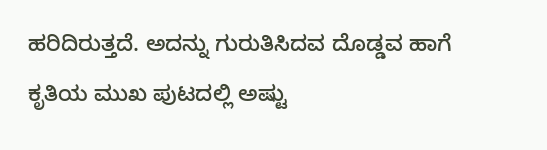ಹರಿದಿರುತ್ತದೆ. ಅದನ್ನು ಗುರುತಿಸಿದವ ದೊಡ್ಡವ ಹಾಗೆ ಕೃತಿಯ ಮುಖ ಪುಟದಲ್ಲಿ ಅಷ್ಟು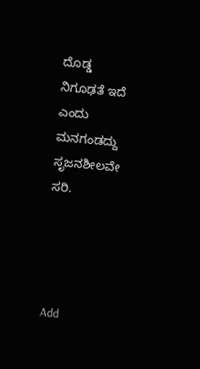ದೊಡ್ಡ ನಿಗೂಢತೆ ಇದೆ ಎಂದು ಮನಗಂಡದ್ದು ಸೃಜನಶೀಲವೇ ಸರಿ.




Add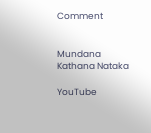Comment


Mundana Kathana Nataka

YouTube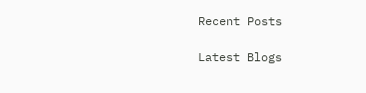Recent Posts

Latest Blogs